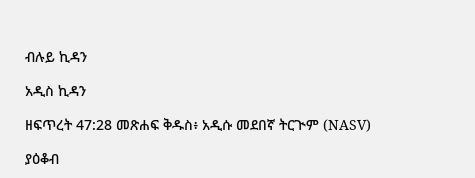ብሉይ ኪዳን

አዲስ ኪዳን

ዘፍጥረት 47:28 መጽሐፍ ቅዱስ፥ አዲሱ መደበኛ ትርጒም (NASV)

ያዕቆብ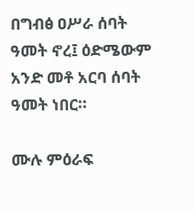በግብፅ ዐሥራ ሰባት ዓመት ኖረ፤ ዕድሜውም አንድ መቶ አርባ ሰባት ዓመት ነበር።

ሙሉ ምዕራፍ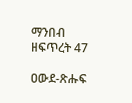ማንበብ ዘፍጥረት 47

ዐውደ-ጽሑፍ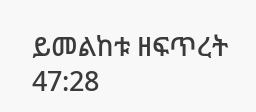ይመልከቱ ዘፍጥረት 47:28